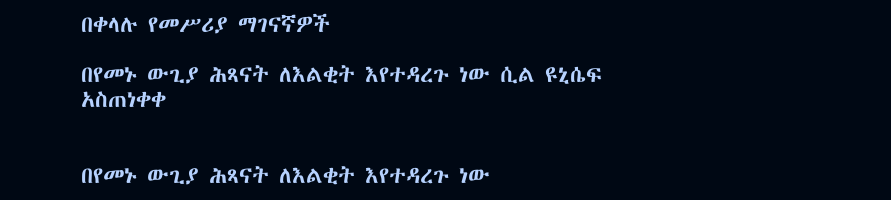በቀላሉ የመሥሪያ ማገናኛዎች

በየመኑ ውጊያ ሕጻናት ለእልቂት እየተዳረጉ ነው ሲል ዩኒሴፍ አስጠነቀቀ


በየመኑ ውጊያ ሕጻናት ለእልቂት እየተዳረጉ ነው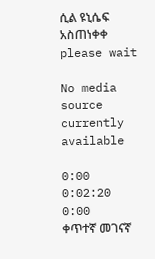ሲል ዩኒሴፍ አስጠነቀቀ
please wait

No media source currently available

0:00 0:02:20 0:00
ቀጥተኛ መገናኛ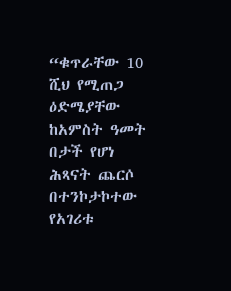“ቁጥራቸው 10 ሺህ የሚጠጋ ዕድሜያቸው ከአምስት ዓመት በታች የሆነ ሕጻናት ጨርሶ በተንኮታኮተው የአገሪቱ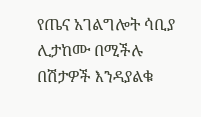የጤና አገልግሎት ሳቢያ ሊታከሙ በሚችሉ በሽታዎች እንዳያልቁ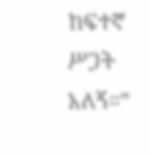ከፍተኛ ሥጋት አለኝ።”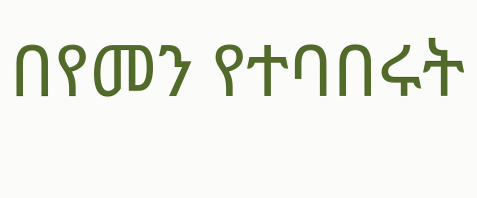በየመን የተባበሩት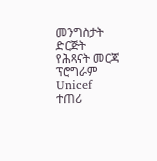መንግስታት ድርጅት የሕጻናት መርጃ ፕሮግራም Unicef ተጠሪ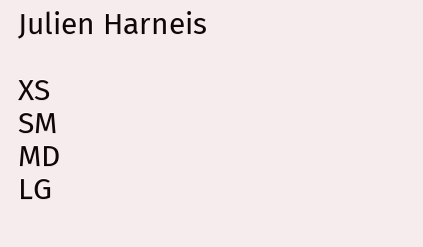Julien Harneis

XS
SM
MD
LG